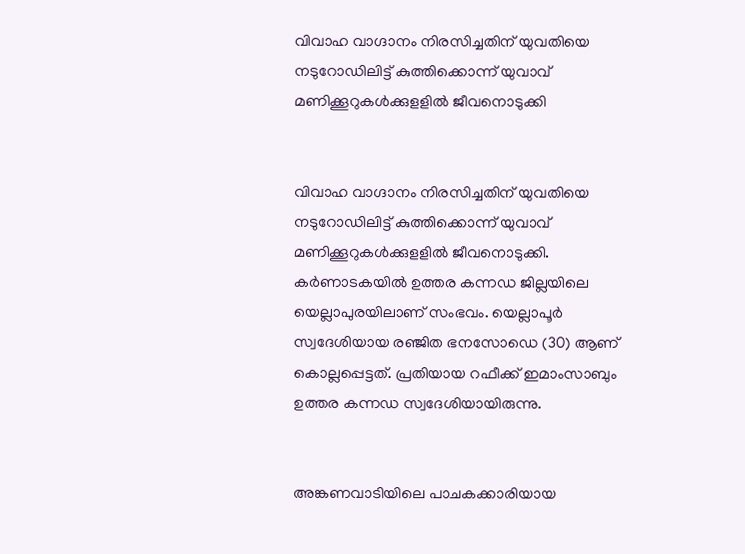വിവാഹ വാഗ്ദാനം നിരസിച്ചതിന് യുവതിയെ നടുറോഡിലിട്ട് കുത്തിക്കൊന്ന് യുവാവ് മണിക്കൂറുകള്‍ക്കുളളില്‍ ജീവനൊടുക്കി


വിവാഹ വാഗ്ദാനം നിരസിച്ചതിന് യുവതിയെ നടുറോഡിലിട്ട് കുത്തിക്കൊന്ന് യുവാവ് മണിക്കൂറുകള്‍ക്കുളളില്‍ ജീവനൊടുക്കി. കര്‍ണാടകയിൽ ഉത്തര കന്നഡ ജില്ലയിലെ യെല്ലാപുരയിലാണ് സംഭവം. യെല്ലാപൂര്‍ സ്വദേശിയായ രഞ്ജിത ഭനസോഡെ (30) ആണ് കൊല്ലപ്പെട്ടത്. പ്രതിയായ റഫീക്ക് ഇമാംസാബും ഉത്തര കന്നഡ സ്വദേശിയായിരുന്നു.


അങ്കണവാടിയിലെ പാചകക്കാരിയായ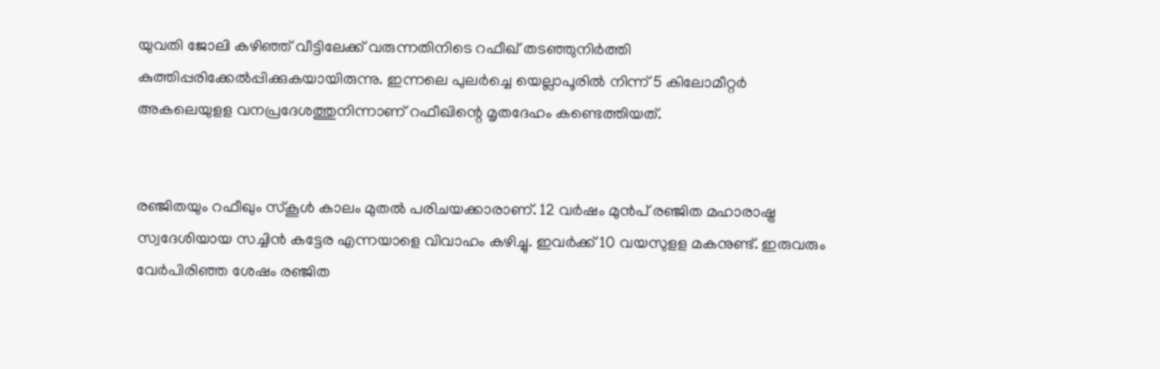യുവതി ജോലി കഴിഞ്ഞ് വീട്ടിലേക്ക് വരുന്നതിനിടെ റഫീഖ് തടഞ്ഞുനിര്‍ത്തി കുത്തിപ്പരിക്കേല്‍പ്പിക്കുകയായിരുന്നു. ഇന്നലെ പുലര്‍ച്ചെ യെല്ലാപൂരില്‍ നിന്ന് 5 കിലോമീറ്റര്‍ അകലെയുളള വനപ്രദേശത്തുനിന്നാണ് റഫീഖിന്റെ മൃതദേഹം കണ്ടെത്തിയത്.


രഞ്ജിതയും റഫീഖും സ്‌കൂള്‍ കാലം മുതൽ പരിചയക്കാരാണ്. 12 വര്‍ഷം മുന്‍പ് രഞ്ജിത മഹാരാഷ്ട്ര സ്വദേശിയായ സച്ചിന്‍ കട്ടേര എന്നയാളെ വിവാഹം കഴിച്ചു. ഇവര്‍ക്ക് 10 വയസുളള മകനുണ്ട്. ഇരുവരും വേര്‍പിരിഞ്ഞ ശേഷം രഞ്ജിത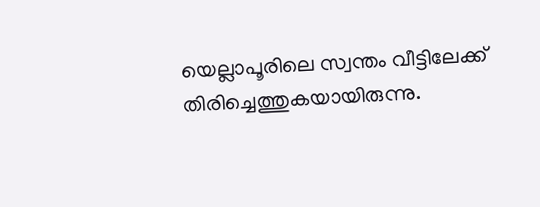യെല്ലാപൂരിലെ സ്വന്തം വീട്ടിലേക്ക് തിരിച്ചെത്തുകയായിരുന്നു.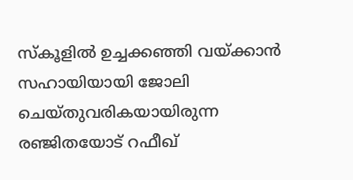സ്‌കൂളില്‍ ഉച്ചക്കഞ്ഞി വയ്ക്കാന്‍ സഹായിയായി ജോലി ചെയ്തുവരികയായിരുന്ന രഞ്ജിതയോട് റഫീഖ്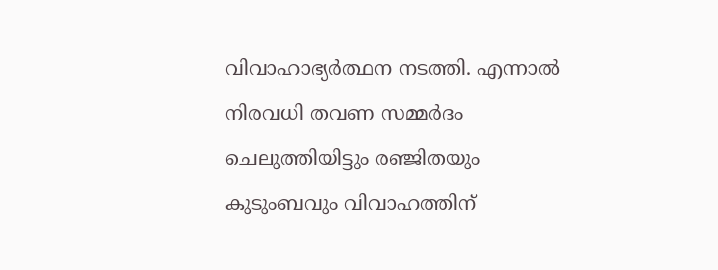വിവാഹാഭ്യര്‍ത്ഥന നടത്തി. എന്നാല്‍ നിരവധി തവണ സമ്മര്‍ദം ചെലുത്തിയിട്ടും രഞ്ജിതയും കുടുംബവും വിവാഹത്തിന്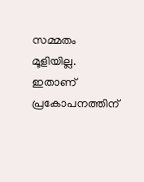സമ്മതം മൂളിയില്ല. ഇതാണ് പ്രകോപനത്തിന്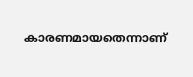കാരണമായതെന്നാണ്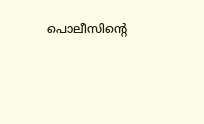പൊലീസിന്റെ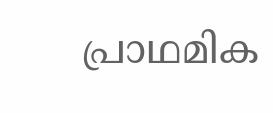പ്രാഥമിക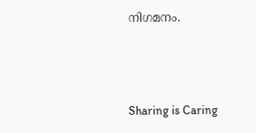നിഗമനം.



Sharing is Caring